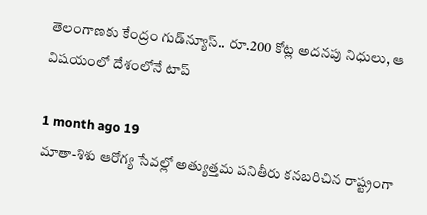తెలంగాణకు కేంద్రం గుడ్‌న్యూస్.. రూ.200 కోట్ల అదనపు నిధులు, ఆ విషయంలో దేశంలోనే టాప్

1 month ago 19
మాతా-శిశు ఆరోగ్య సేవల్లో అత్యుత్తమ పనితీరు కనబరిచిన రాష్ట్రంగా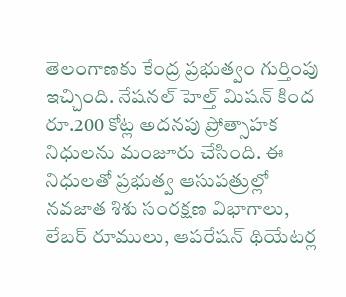తెలంగాణకు కేంద్ర ప్రభుత్వం గుర్తింపు ఇచ్చింది. నేషనల్ హెల్త్ మిషన్ కింద రూ.200 కోట్ల అదనపు ప్రోత్సాహక నిధులను మంజూరు చేసింది. ఈ నిధులతో ప్రభుత్వ ఆసుపత్రుల్లో నవజాత శిశు సంరక్షణ విభాగాలు, లేబర్ రూములు, ఆపరేషన్ థియేటర్ల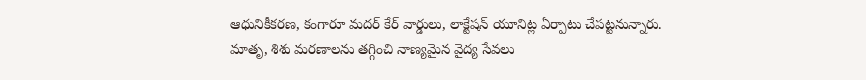ఆధునికీకరణ, కంగారూ మదర్ కేర్ వార్డులు, లాక్టేషన్ యూనిట్ల ఏర్పాటు చేపట్టనున్నారు. మాతృ, శిశు మరణాలను తగ్గించి నాణ్యమైన వైద్య సేవలు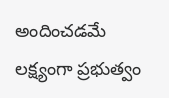అందించడమే లక్ష్యంగా ప్రభుత్వం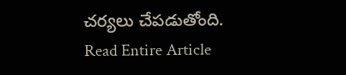చర్యలు చేపడుతోంది.
Read Entire Article